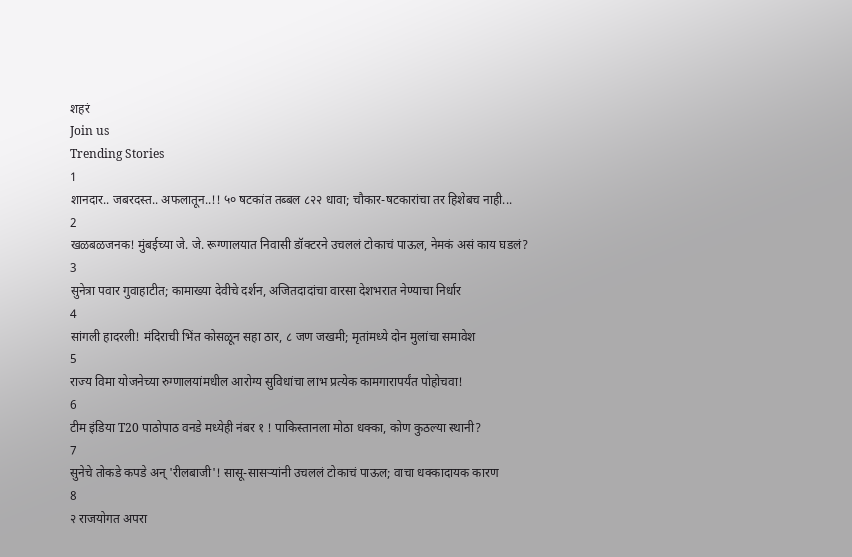शहरं
Join us
Trending Stories
1
शानदार.. जबरदस्त.. अफलातून..!! ५० षटकांत तब्बल ८२२ धावा; चौकार-षटकारांचा तर हिशेबच नाही...
2
खळबळजनक! मुंबईच्या जे. जे. रूग्णालयात निवासी डॉक्टरने उचललं टोकाचं पाऊल, नेमकं असं काय घडलं?
3
सुनेत्रा पवार गुवाहाटीत; कामाख्या देवीचे दर्शन, अजितदादांचा वारसा देशभरात नेण्याचा निर्धार
4
सांगली हादरली! मंदिराची भिंत कोसळून सहा ठार, ८ जण जखमी; मृतांमध्ये दोन मुलांचा समावेश
5
राज्य विमा योजनेच्या रुग्णालयांमधील आरोग्य सुविधांचा लाभ प्रत्येक कामगारापर्यंत पोहोचवा!
6
टीम इंडिया T20 पाठोपाठ वनडे मध्येही नंबर १ ! पाकिस्तानला मोठा धक्का, कोण कुठल्या स्थानी?
7
सुनेचे तोकडे कपडे अन् 'रीलबाजी'! सासू-सासऱ्यांनी उचललं टोकाचं पाऊल; वाचा धक्कादायक कारण
8
२ राजयोगत अपरा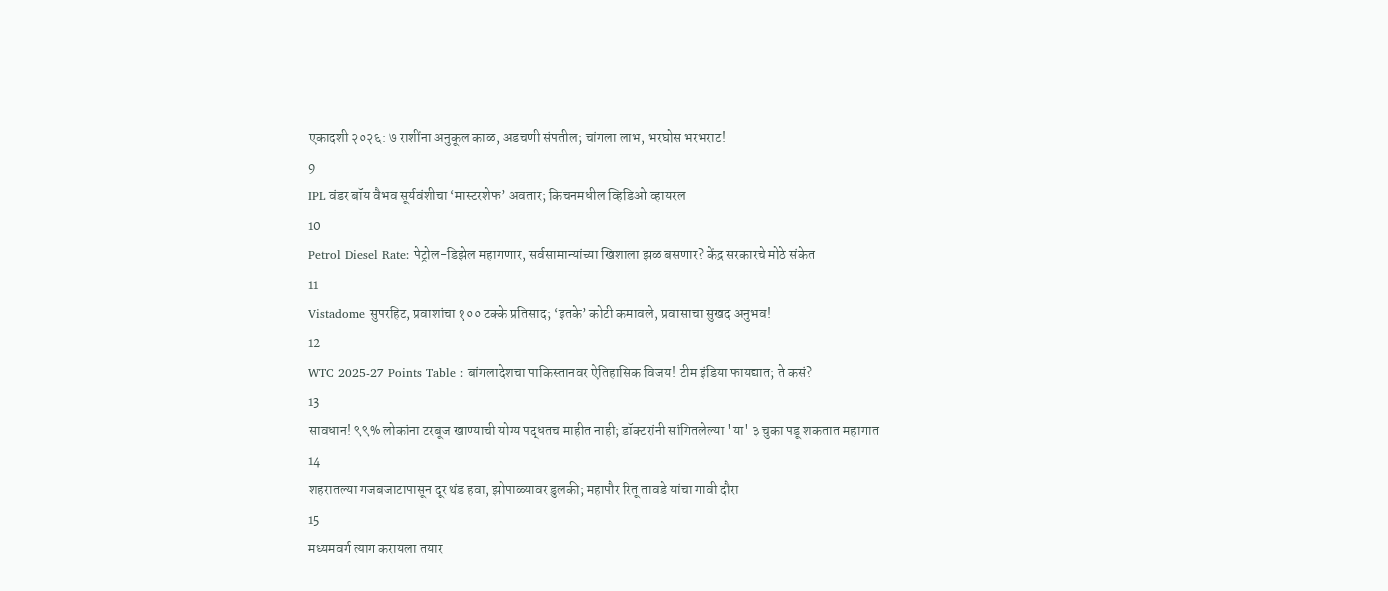एकादशी २०२६: ७ राशींना अनुकूल काळ, अडचणी संपतील; चांगला लाभ, भरघोस भरभराट!
9
IPL वंडर बॉय वैभव सूर्यवंशीचा ‘मास्टरशेफ’ अवतार; किचनमधील व्हिडिओ व्हायरल
10
Petrol Diesel Rate: पेट्रोल-डिझेल महागणार, सर्वसामान्यांच्या खिशाला झळ बसणार? केंद्र सरकारचे मोठे संकेत
11
Vistadome सुपरहिट, प्रवाशांचा १०० टक्के प्रतिसाद; ‘इतके’ कोटी कमावले, प्रवासाचा सुखद अनुभव!
12
WTC 2025-27 Points Table : बांगलादेशचा पाकिस्तानवर ऐतिहासिक विजय! टीम इंडिया फायद्यात; ते कसं?
13
सावधान! ९९% लोकांना टरबूज खाण्याची योग्य पद्धतच माहीत नाही; डॉक्टरांनी सांगितलेल्या 'या' ३ चुका पडू शकतात महागात
14
शहरातल्या गजबजाटापासून दूर थंड हवा, झोपाळ्यावर डुलकी; महापौर रितू तावडे यांचा गावी दौरा
15
मध्यमवर्ग त्याग करायला तयार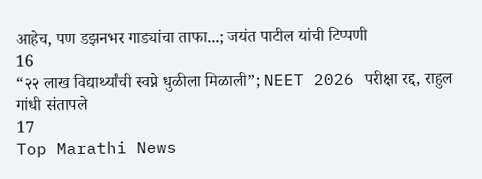आहेच, पण डझनभर गाड्यांचा ताफा...; जयंत पाटील यांची टिप्पणी
16
“२२ लाख विद्यार्थ्यांची स्वप्ने धुळीला मिळाली”; NEET 2026 परीक्षा रद्द, राहुल गांधी संतापले
17
Top Marathi News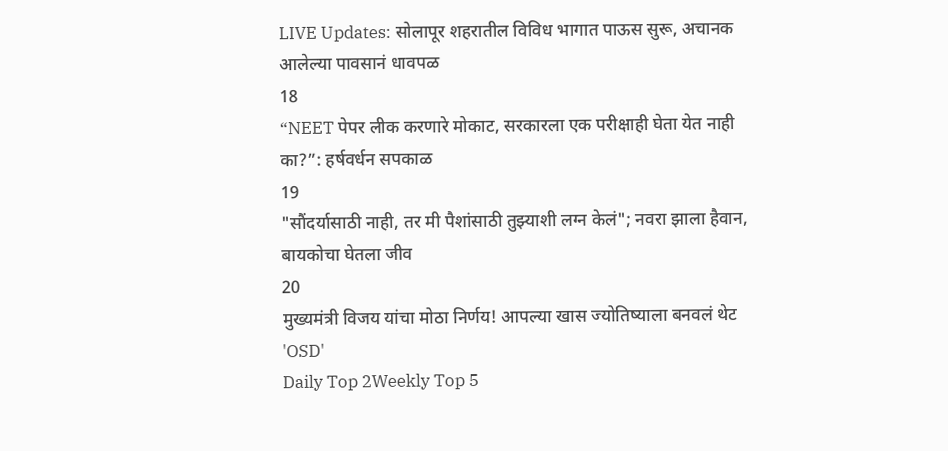LIVE Updates: सोलापूर शहरातील विविध भागात पाऊस सुरू, अचानक आलेल्या पावसानं धावपळ
18
“NEET पेपर लीक करणारे मोकाट, सरकारला एक परीक्षाही घेता येत नाही का?”: हर्षवर्धन सपकाळ
19
"सौंदर्यासाठी नाही, तर मी पैशांसाठी तुझ्याशी लग्न केलं"; नवरा झाला हैवान, बायकोचा घेतला जीव
20
मुख्यमंत्री विजय यांचा मोठा निर्णय! आपल्या खास ज्योतिष्याला बनवलं थेट 'OSD'
Daily Top 2Weekly Top 5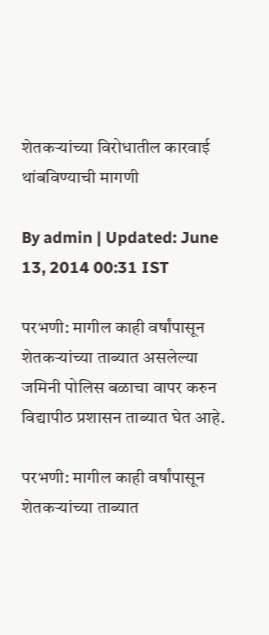शेतकऱ्यांच्या विरोधातील कारवाई थांबविण्याची मागणी

By admin | Updated: June 13, 2014 00:31 IST

परभणी: मागील काही वर्षांपासून शेतकऱ्यांच्या ताब्यात असलेल्या जमिनी पोलिस बळाचा वापर करुन विद्यापीठ प्रशासन ताब्यात घेत आहे.

परभणी: मागील काही वर्षांपासून शेतकऱ्यांच्या ताब्यात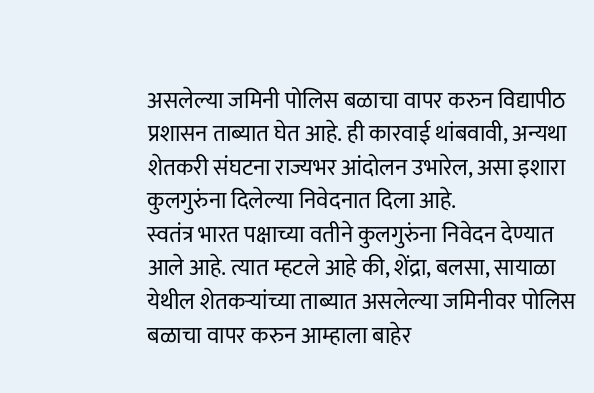असलेल्या जमिनी पोलिस बळाचा वापर करुन विद्यापीठ प्रशासन ताब्यात घेत आहे. ही कारवाई थांबवावी, अन्यथा शेतकरी संघटना राज्यभर आंदोलन उभारेल, असा इशारा कुलगुरुंना दिलेल्या निवेदनात दिला आहे.
स्वतंत्र भारत पक्षाच्या वतीने कुलगुरुंना निवेदन देण्यात आले आहे. त्यात म्हटले आहे की, शेंद्रा, बलसा, सायाळा येथील शेतकऱ्यांच्या ताब्यात असलेल्या जमिनीवर पोलिस बळाचा वापर करुन आम्हाला बाहेर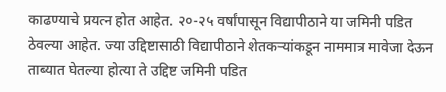काढण्याचे प्रयत्न होत आहेत. २०-२५ वर्षांपासून विद्यापीठाने या जमिनी पडित ठेवल्या आहेत. ज्या उद्दिष्टासाठी विद्यापीठाने शेतकऱ्यांकडून नाममात्र मावेजा देऊन ताब्यात घेतल्या होत्या ते उद्दिष्ट जमिनी पडित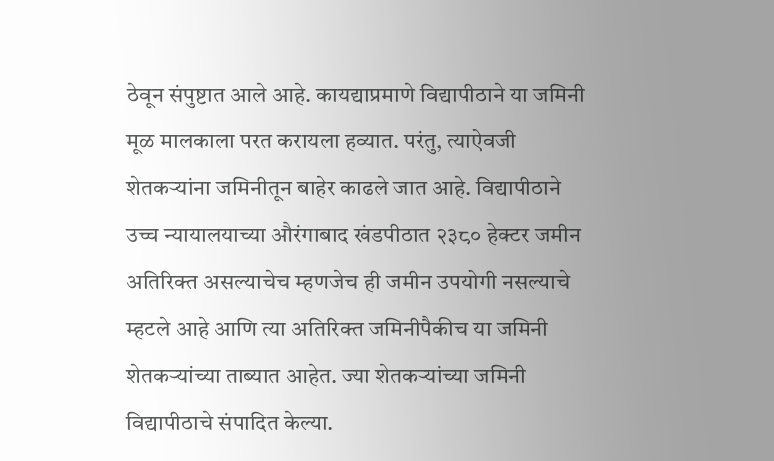ठेवून संपुष्टात आले आहे. कायद्याप्रमाणे विद्यापीठाने या जमिनी मूळ मालकाला परत करायला हव्यात. परंतु, त्याऐवजी शेतकऱ्यांना जमिनीतून बाहेर काढले जात आहे. विद्यापीठाने उच्च न्यायालयाच्या औरंगाबाद खंडपीठात २३८० हेक्टर जमीन अतिरिक्त असल्याचेच म्हणजेच ही जमीन उपयोगी नसल्याचे म्हटले आहे आणि त्या अतिरिक्त जमिनीपैकीच या जमिनी शेतकऱ्यांच्या ताब्यात आहेत. ज्या शेतकऱ्यांच्या जमिनी विद्यापीठाचे संपादित केल्या.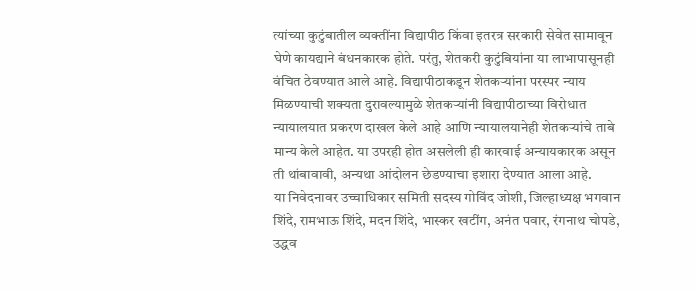त्यांच्या कुटुंबातील व्यक्तींना विद्यापीठ किंवा इतरत्र सरकारी सेवेत सामावून घेणे कायद्याने बंधनकारक होते. परंतु, शेतकरी कुटुंबियांना या लाभापासूनही वंचित ठेवण्यात आले आहे. विद्यापीठाकडून शेतकऱ्यांना परस्पर न्याय मिळण्याची शक्यता दुरावल्यामुळे शेतकऱ्यांनी विद्यापीठाच्या विरोधात न्यायालयात प्रकरण दाखल केले आहे आणि न्यायालयानेही शेतकऱ्यांचे ताबे मान्य केले आहेत. या उपरही होत असलेली ही कारवाई अन्यायकारक असून ती थांबावावी, अन्यथा आंदोलन छेडण्याचा इशारा देण्यात आला आहे.
या निवेदनावर उच्चाधिकार समिती सदस्य गोविंद जोशी, जिल्हाध्यक्ष भगवान शिंदे, रामभाऊ शिंदे, मदन शिंदे, भास्कर खटींग, अनंत पवार, रंगनाथ चोपडे, उद्धव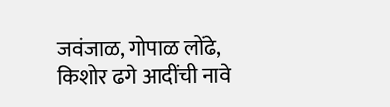जवंजाळ, गोपाळ लोंढे, किशोर ढगे आदींची नावे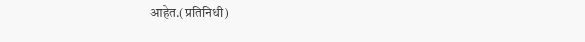आहेत.(प्रतिनिधी)